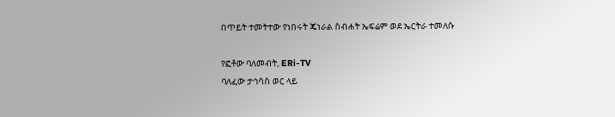በጥይት ተመትተው የነበሩት ጄነራል ስብሐት ኤፍሬም ወደ ኤርትራ ተመለሱ

የፎቶው ባለመብት, ERi-TV
ባለፈው ታኅሳስ ወር ላይ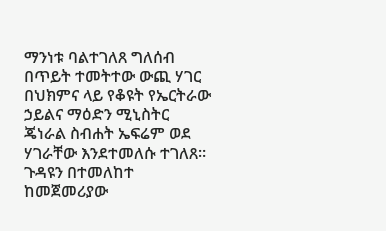ማንነቱ ባልተገለጸ ግለሰብ በጥይት ተመትተው ውጪ ሃገር በህክምና ላይ የቆዩት የኤርትራው ኃይልና ማዕድን ሚኒስትር ጄነራል ስብሐት ኤፍሬም ወደ ሃገራቸው እንደተመለሱ ተገለጸ።
ጉዳዩን በተመለከተ ከመጀመሪያው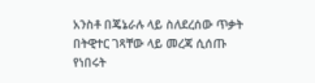አንስቶ በጄኔራሉ ላይ ስለደረሰው ጥቃት በትዊተር ገጻቸው ላይ መረጃ ሲሰጡ የነበሩት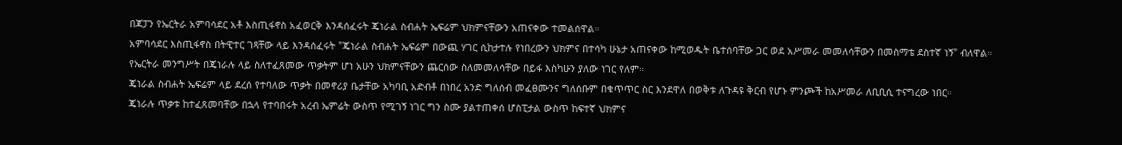በጃፓን የኤርትራ አምባሳደር አቶ እስጢፋኖስ አፈወርቅ እንዳሰፈሩት ጄነራል ስብሐት ኤፍሬም ህክምናቸውን አጠናቀው ተመልሰዋል።
አምባሳደር እስጢፋኖስ በትዊተር ገጻቸው ላይ እንዳሰፈሩት "ጄነራል ስብሐት ኤፍሬም በውጪ ሃገር ሲከታተሉ የነበረውን ህክምና በተሳካ ሁኔታ አጠናቀው ከሚወዱት ቤተሰባቸው ጋር ወደ አሥመራ መመለሳቸውን በመስማቴ ደስተኛ ነኝ" ብለዋል።
የኤርትራ መንግሥት በጄነራሉ ላይ ስለተፈጸመው ጥቃትም ሆነ አሁን ህክምናቸውን ጨርሰው ስለመመለሳቸው በይፋ እስካሁን ያለው ነገር የለም።
ጄነራል ስብሐት ኤፍሬም ላይ ደረሰ የተባለው ጥቃት በመኖሪያ ቤታቸው አካባቢ አድብቶ በነበረ አንድ ግለሰብ መፈፀሙንና ግለሰቡም በቁጥጥር ስር እንደዋለ በወቅቱ ለጉዳዩ ቅርብ የሆኑ ምንጮች ከአሥመራ ለቢቢሲ ተናግረው ነበር።
ጄነራሉ ጥቃቱ ከተፈጸመባቸው በኋላ የተባበሩት አረብ ኤምሬት ውስጥ የሚገኝ ነገር ግን ስሙ ያልተጠቀሰ ሆስፒታል ውስጥ ከፍተኛ ህክምና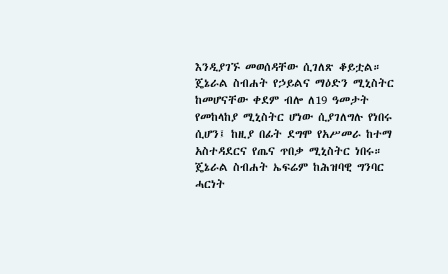እንዲያገኙ መወሰዳቸው ሲገለጽ ቆይቷል።
ጄኔራል ስብሐት የኃይልና ማዕድን ሚኒስትር ከመሆናቸው ቀደም ብሎ ለ19 ዓመታት የመከላከያ ሚኒስትር ሆነው ሲያገለግሉ የነበሩ ሲሆን፤ ከዚያ በፊት ደግሞ የአሥመራ ከተማ አስተዳደርና የጤና ጥበቃ ሚኒስትር ነበሩ።
ጄኔራል ስብሐት ኤፍሬም ከሕዝባዊ ግንባር ሓርነት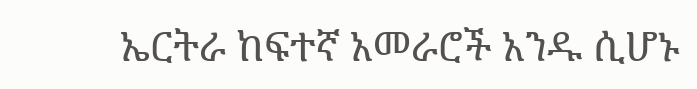ኤርትራ ከፍተኛ አመራሮች አንዱ ሲሆኑ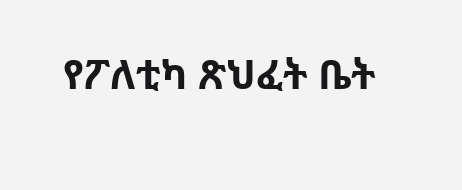የፖለቲካ ጽህፈት ቤት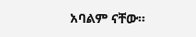አባልም ናቸው።